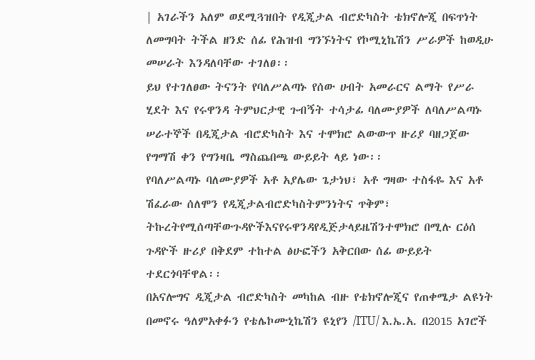| አገራችን አለም ወደሚጓዝበት የዲጂታል ብሮድካስት ቴክኖሎጂ በፍጥነት ለመግባት ትችል ዘንድ ሰፊ የሕዝብ ግንኙነትና የኮሚኒኬሽን ሥራዎች ከወዲሁ መሠራት እንዳለባቸው ተገለፀ፡፡
ይህ የተገለፀው ትናንት የባለሥልጣኑ የሰው ሀብት አመራርና ልማት የሥራ ሂደት እና የሩዋንዳ ትምህርታዊ ጉብኝት ተሳታፊ ባለሙያዎች ለባለሥልጣኑ ሠራተኞች በዲጂታል ብሮድካስት እና ተሞክሮ ልውውጥ ዙሪያ ባዘጋጀው የግማሽ ቀን የግንዛቤ ማስጨበጫ ውይይት ላይ ነው፡፡
የባለሥልጣኑ ባለሙያዎች አቶ አያሌው ጌታነህ፣ አቶ ግዛው ተስፋዬ እና አቶ ሽፈራው ሰለሞን የዲጂታልብሮድካስትምንነትና ጥቅም፣ ትኩረትየሚሰጣቸውጉዳዮችእናየሩዋንዳየዲጅታላይዜሽንተሞክሮ በሚሉ ርዕሰ ጉዳዮች ዙሪያ በቅደም ተከተል ፅሁፎችን አቅርበው ሰፊ ውይይት ተደርጎባቸዋል፡፡
በአናሎግና ዲጂታል ብሮድካስት መካከል ብዙ የቴክኖሎጂና የጠቀሜታ ልዩነት በመኖሩ ዓለምአቀፉን የቴሌኮሙኒኬሽን ዩኒየን /ITU/ እ.ኤ.አ. በ2015 አገሮች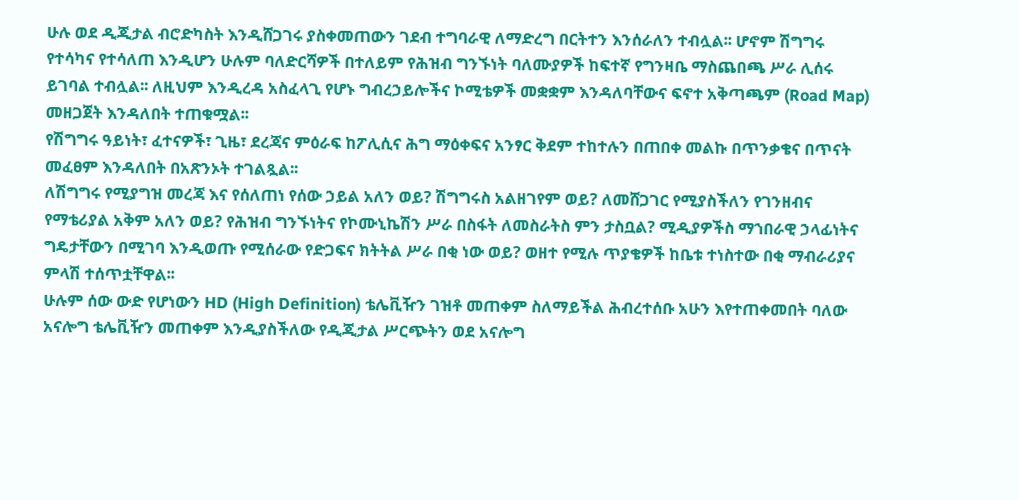ሁሉ ወደ ዲጂታል ብሮድካስት እንዲሸጋገሩ ያስቀመጠውን ገደብ ተግባራዊ ለማድረግ በርትተን እንሰራለን ተብሏል፡፡ ሆኖም ሽግግሩ የተሳካና የተሳለጠ እንዲሆን ሁሉም ባለድርሻዎች በተለይም የሕዝብ ግንኙነት ባለሙያዎች ከፍተኛ የግንዛቤ ማስጨበጫ ሥራ ሊሰሩ ይገባል ተብሏል፡፡ ለዚህም እንዲረዳ አስፈላጊ የሆኑ ግብረኃይሎችና ኮሚቴዎች መቋቋም እንዳለባቸውና ፍኖተ አቅጣጫም (Road Map) መዘጋጀት እንዳለበት ተጠቁሟል፡፡
የሽግግሩ ዓይነት፣ ፈተናዎች፣ ጊዜ፣ ደረጃና ምዕራፍ ከፖሊሲና ሕግ ማዕቀፍና አንፃር ቅደም ተከተሉን በጠበቀ መልኩ በጥንቃቄና በጥናት መፈፀም እንዳለበት በአጽንኦት ተገልጿል፡፡
ለሽግግሩ የሚያግዝ መረጃ እና የሰለጠነ የሰው ኃይል አለን ወይ? ሽግግሩስ አልዘገየም ወይ? ለመሸጋገር የሚያስችለን የገንዘብና የማቴሪያል አቅም አለን ወይ? የሕዝብ ግንኙነትና የኮሙኒኬሽን ሥራ በስፋት ለመስራትስ ምን ታስቧል? ሚዲያዎችስ ማኀበራዊ ኃላፊነትና ግዴታቸውን በሚገባ እንዲወጡ የሚሰራው የድጋፍና ክትትል ሥራ በቂ ነው ወይ? ወዘተ የሚሉ ጥያቄዎች ከቤቱ ተነስተው በቂ ማብራሪያና ምላሽ ተሰጥቷቸዋል፡፡
ሁሉም ሰው ውድ የሆነውን HD (High Definition) ቴሌቪዥን ገዝቶ መጠቀም ስለማይችል ሕብረተሰቡ አሁን እየተጠቀመበት ባለው አናሎግ ቴሌቪዥን መጠቀም እንዲያስችለው የዲጂታል ሥርጭትን ወደ አናሎግ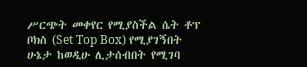ሥርጭት መቀየር የሚያስችል ሴት ቶፕ ቦክስ (Set Top Box) የሚያገኝበት ሁኔታ ከወዲሁ ሊታሰብበት የሚገባ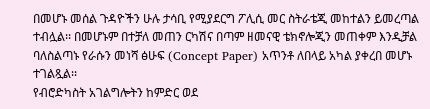በመሆኑ መሰል ጉዳዮችን ሁሉ ታሳቢ የሚያደርግ ፖሊሲ መር ስትራቴጂ መከተልን ይመረጣል ተብሏል፡፡ በመሆኑም በተቻለ መጠን ርካሽና በጣም ዘመናዊ ቴክኖሎጂን መጠቀም እንዲቻል ባለስልጣኑ የራሱን መነሻ ፅሁፍ (Concept Paper) አጥንቶ ለበላይ አካል ያቀረበ መሆኑ ተገልጿል፡፡
የብሮድካስት አገልግሎትን ከምድር ወደ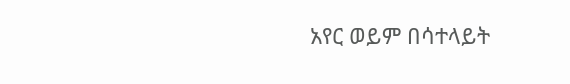አየር ወይም በሳተላይት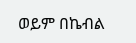ወይም በኬብል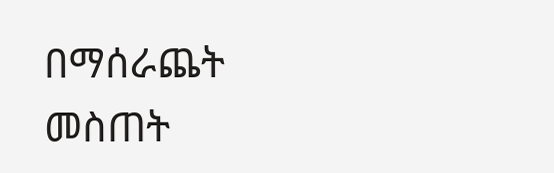በማሰራጨት መስጠት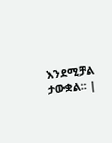እንደሚቻል ታውቋል፡፡ |